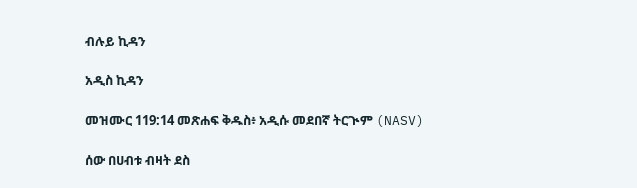ብሉይ ኪዳን

አዲስ ኪዳን

መዝሙር 119:14 መጽሐፍ ቅዱስ፥ አዲሱ መደበኛ ትርጒም (NASV)

ሰው በሀብቱ ብዛት ደስ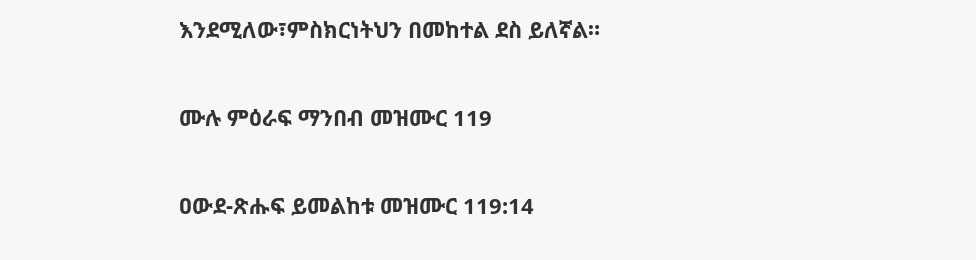እንደሚለው፣ምስክርነትህን በመከተል ደስ ይለኛል።

ሙሉ ምዕራፍ ማንበብ መዝሙር 119

ዐውደ-ጽሑፍ ይመልከቱ መዝሙር 119:14